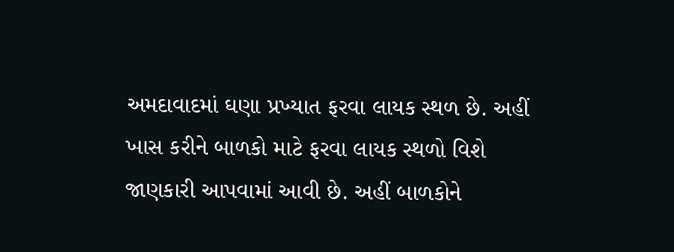અમદાવાદમાં ઘણા પ્રખ્યાત ફરવા લાયક સ્થળ છે. અહીં ખાસ કરીને બાળકો માટે ફરવા લાયક સ્થળો વિશે જાણકારી આપવામાં આવી છે. અહીં બાળકોને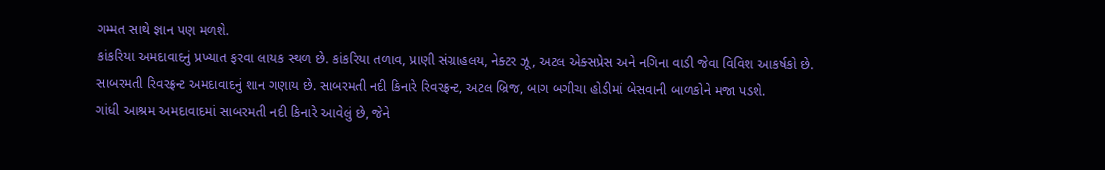ગમ્મત સાથે જ્ઞાન પણ મળશે.
કાંકરિયા અમદાવાદનું પ્રખ્યાત ફરવા લાયક સ્થળ છે. કાંકરિયા તળાવ, પ્રાણી સંગ્રાહલય, નેક્ટર ઝૂ, અટલ એક્સપ્રેસ અને નગિના વાડી જેવા વિવિશ આકર્ષકો છે.
સાબરમતી રિવરફ્રન્ટ અમદાવાદનું શાન ગણાય છે. સાબરમતી નદી કિનારે રિવરફ્રન્ટ, અટલ બ્રિજ, બાગ બગીચા હોડીમાં બેસવાની બાળકોને મજા પડશે.
ગાંધી આશ્રમ અમદાવાદમાં સાબરમતી નદી કિનારે આવેલું છે, જેને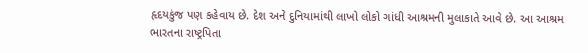હૃદયકુંજ પણ કહેવાય છે. દેશ અને દુનિયામાંથી લાખો લોકો ગાંધી આશ્રમની મુલાકાતે આવે છે. આ આશ્રમ ભારતના રાષ્ટ્રપિતા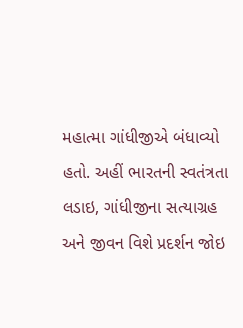મહાત્મા ગાંધીજીએ બંધાવ્યો હતો. અહીં ભારતની સ્વતંત્રતા લડાઇ, ગાંધીજીના સત્યાગ્રહ અને જીવન વિશે પ્રદર્શન જોઇ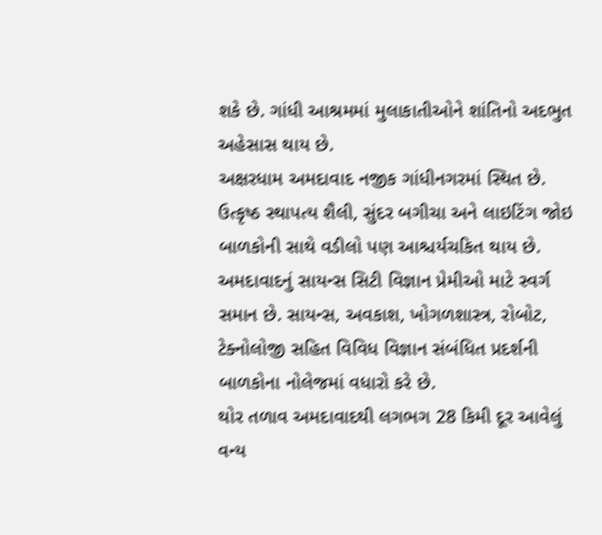શકે છે. ગાંધી આશ્રમમાં મુલાકાતીઓને શાંતિનો અદભુત અહેસાસ થાય છે.
અક્ષરધામ અમદાવાદ નજીક ગાંધીનગરમાં સ્થિત છે. ઉત્કૃષ્ઠ સ્થાપત્ય શૈલી, સુંદર બગીચા અને લાઇટિંગ જોઇ બાળકોની સાથે વડીલો પણ આશ્ચર્યચકિત થાય છે.
અમદાવાદનું સાયન્સ સિટી વિજ્ઞાન પ્રેમીઓ માટે સ્વર્ગ સમાન છે. સાયન્સ, અવકાશ, ખોગળશાસ્ત્ર, રોબોટ, ટેક્નોલોજી સહિત વિવિધ વિજ્ઞાન સંબંધિત પ્રદર્શની બાળકોના નોલેજમાં વધારો કરે છે.
થોર તળાવ અમદાવાદથી લગભગ 28 કિમી દૂર આવેલું વન્ય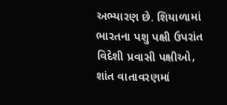અભ્યારણ છે. શિયાળામાં ભારતના પશુ પક્ષી ઉપરાંત વિદેશી પ્રવાસી પક્ષીઓ, શાંત વાતાવરણમાં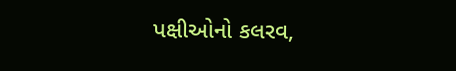પક્ષીઓનો કલરવ,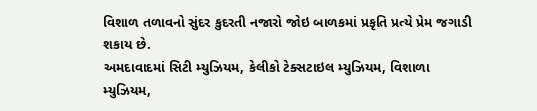વિશાળ તળાવનો સુંદર કુદરતી નજારો જોઇ બાળકમાં પ્રકૃતિ પ્રત્યે પ્રેમ જગાડી શકાય છે.
અમદાવાદમાં સિટી મ્યુઝિયમ, કેલીકો ટેક્સટાઇલ મ્યુઝિયમ, વિશાળા મ્યુઝિયમ,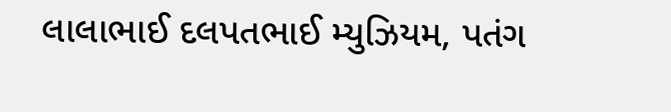લાલાભાઈ દલપતભાઈ મ્યુઝિયમ, પતંગ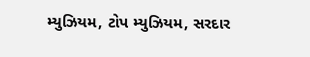મ્યુઝિયમ, ટોપ મ્યુઝિયમ, સરદાર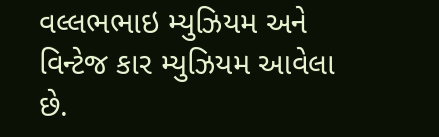વલ્લભભાઇ મ્યુઝિયમ અને વિન્ટેજ કાર મ્યુઝિયમ આવેલા છે.